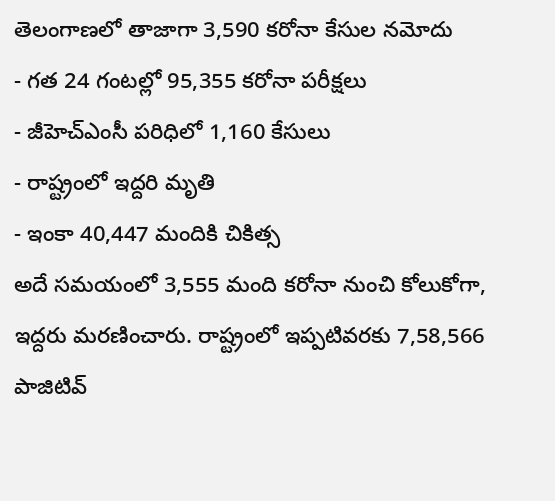తెలంగాణలో తాజాగా 3,590 కరోనా కేసుల నమోదు
- గత 24 గంటల్లో 95,355 కరోనా పరీక్షలు
- జీహెచ్ఎంసీ పరిధిలో 1,160 కేసులు
- రాష్ట్రంలో ఇద్దరి మృతి
- ఇంకా 40,447 మందికి చికిత్స
అదే సమయంలో 3,555 మంది కరోనా నుంచి కోలుకోగా, ఇద్దరు మరణించారు. రాష్ట్రంలో ఇప్పటివరకు 7,58,566 పాజిటివ్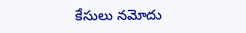కేసులు నమోదు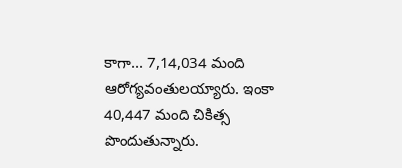కాగా... 7,14,034 మంది ఆరోగ్యవంతులయ్యారు. ఇంకా 40,447 మంది చికిత్స పొందుతున్నారు.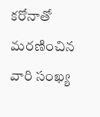కరోనాతో మరణించిన వారి సంఖ్య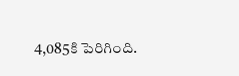4,085కి పెరిగింది.